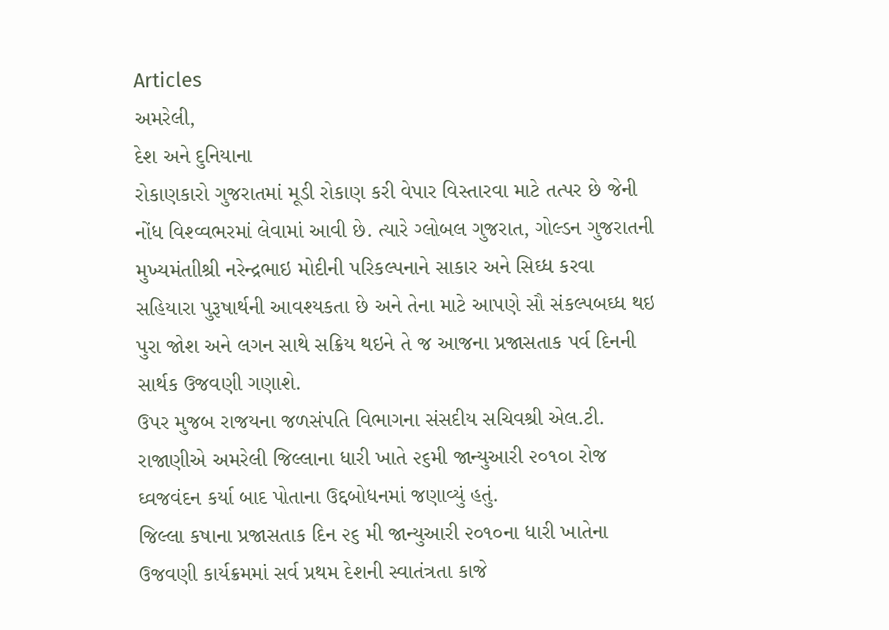Articles
અમરેલી,
દેશ અને દુનિયાના
રોકાણકારો ગુજરાતમાં મૂડી રોકાણ કરી વેપાર વિસ્તારવા માટે તત્પર છે જેની નોંધ વિશ્વ્વભરમાં લેવામાં આવી છે. ત્યારે ગ્લોબલ ગુજરાત, ગોલ્ડન ગુજરાતની મુખ્યમંતાીશ્રી નરેન્દ્રભાઇ મોદીની પરિકલ્પનાને સાકાર અને સિઘ્ધ કરવા સહિયારા પુરૂષાર્થની આવશ્યકતા છે અને તેના માટે આપણે સૌ સંકલ્પબઘ્ધ થઇ પુરા જોશ અને લગન સાથે સક્રિય થઇને તે જ આજના પ્રજાસતાક પર્વ દિનની સાર્થક ઉજવણી ગણાશે.
ઉપર મુજબ રાજયના જળસંપતિ વિભાગના સંસદીય સચિવશ્રી એલ.ટી. રાજાણીએ અમરેલી જિલ્લાના ધારી ખાતે ૨૬મી જાન્યુઆરી ૨૦૧૦ા રોજ ઘ્વજવંદન કર્યા બાદ પોતાના ઉદ્દબોધનમાં જણાવ્યું હતું.
જિલ્લા કષાના પ્રજાસતાક દિન ૨૬ મી જાન્યુઆરી ૨૦૧૦ના ધારી ખાતેના ઉજવણી કાર્યક્રમમાં સર્વ પ્રથમ દેશની સ્વાતંત્રતા કાજે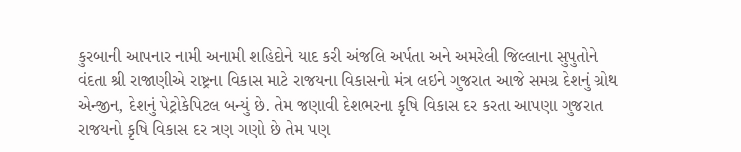કુરબાની આપનાર નામી અનામી શહિદોને યાદ કરી અંજલિ અર્પતા અને અમરેલી જિલ્લાના સુપુતોને વંદતા શ્રી રાજાણીએ રાષ્ટ્રના વિકાસ માટે રાજયના વિકાસનો મંત્ર લઇને ગુજરાત આજે સમગ્ર દેશનું ગ્રોથ એન્જીન, દેશનું પેટ્રોકેપિટલ બન્યું છે. તેમ જણાવી દેશભરના કૃષિ વિકાસ દર કરતા આપણા ગુજરાત રાજયનો કૃષિ વિકાસ દર ત્રણ ગણો છે તેમ પણ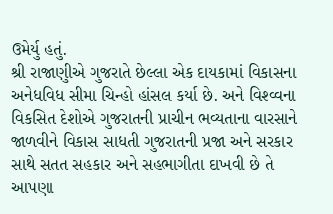ઉમેર્યુ હતું.
શ્રી રાજાણુીએ ગુજરાતે છેલ્લા એક દાયકામાં વિકાસના અનેધવિધ સીમા ચિન્હો હાંસલ કર્યા છે. અને વિશ્વ્વના વિકસિત દેશોએ ગુજરાતની પ્રાચીન ભવ્યતાના વારસાને જાળવીને વિકાસ સાધતી ગુજરાતની પ્રજા અને સરકાર સાથે સતત સહકાર અને સહભાગીતા દાખવી છે તે આપણા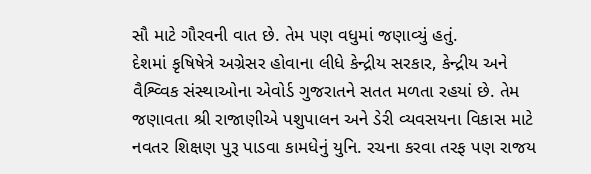સૌ માટે ગૌરવની વાત છે. તેમ પણ વધુમાં જણાવ્યું હતું.
દેશમાં કૃષિષેત્રે અગ્રેસર હોવાના લીધે કેન્દ્રીય સરકાર, કેન્દ્રીય અને વૈશ્વ્વિક સંસ્થાઓના એવોર્ડ ગુજરાતને સતત મળતા રહયાં છે. તેમ જણાવતા શ્રી રાજાણીએ પશુપાલન અને ડેરી વ્યવસયના વિકાસ માટે નવતર શિક્ષણ પુરૂ પાડવા કામધેનું યુનિ. રચના કરવા તરફ પણ રાજય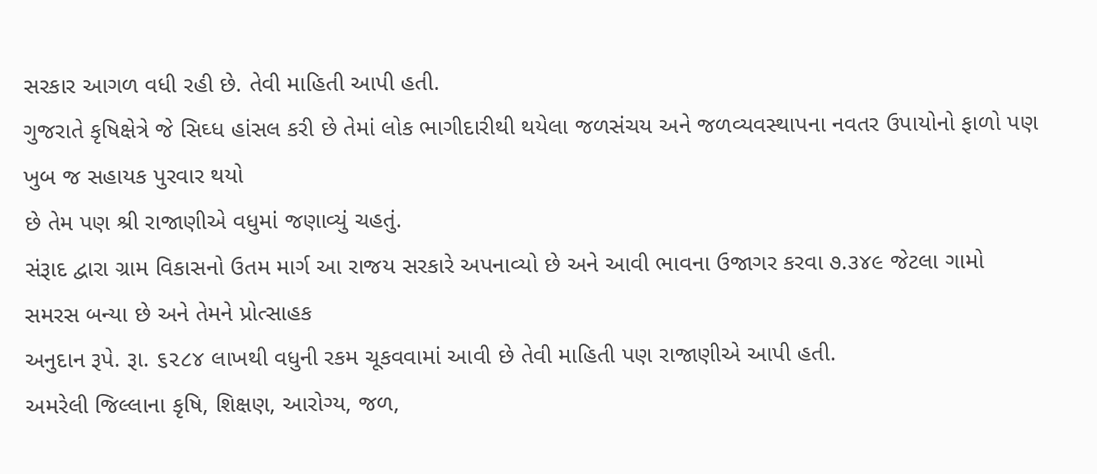સરકાર આગળ વધી રહી છે. તેવી માહિતી આપી હતી.
ગુજરાતે કૃષિક્ષેત્રે જે સિઘ્ધ હાંસલ કરી છે તેમાં લોક ભાગીદારીથી થયેલા જળસંચય અને જળવ્યવસ્થાપના નવતર ઉપાયોનો ફાળો પણ ખુબ જ સહાયક પુરવાર થયો
છે તેમ પણ શ્રી રાજાણીએ વધુમાં જણાવ્યું ચહતું.
સંરૂાદ દ્વારા ગ્રામ વિકાસનો ઉતમ માર્ગ આ રાજય સરકારે અપનાવ્યો છે અને આવી ભાવના ઉજાગર કરવા ૭.૩૪૯ જેટલા ગામો સમરસ બન્યા છે અને તેમને પ્રોત્સાહક
અનુદાન રૂપે. રૂા. ૬૨૮૪ લાખથી વધુની રકમ ચૂકવવામાં આવી છે તેવી માહિતી પણ રાજાણીએ આપી હતી.
અમરેલી જિલ્લાના કૃષિ, શિક્ષણ, આરોગ્ય, જળ,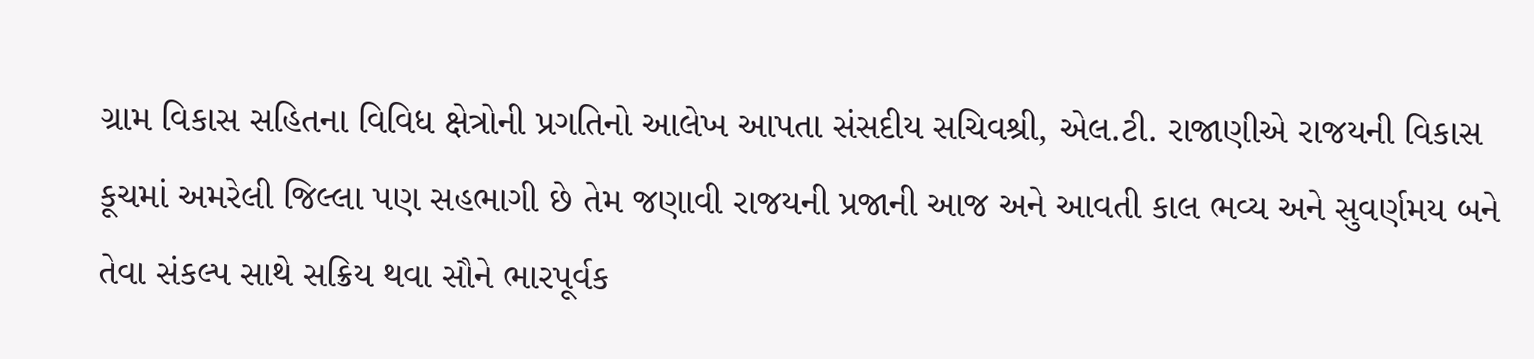ગ્રામ વિકાસ સહિતના વિવિધ ક્ષેત્રોની પ્રગતિનો આલેખ આપતા સંસદીય સચિવશ્રી, એલ.ટી. રાજાણીએ રાજયની વિકાસ કૂચમાં અમરેલી જિલ્લા પણ સહભાગી છે તેમ જણાવી રાજયની પ્રજાની આજ અને આવતી કાલ ભવ્ય અને સુવર્ણમય બને તેવા સંકલ્પ સાથે સક્રિય થવા સૌને ભારપૂર્વક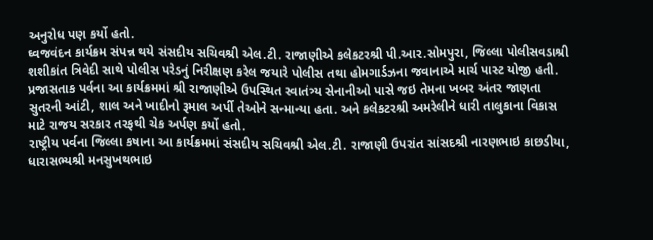અનુરોધ પણ કર્યો હતો.
ઘ્વજવંદન કાર્યક્રમ સંપન્ન થયે સંસદીય સચિવશ્રી એલ.ટી. રાજાણીએ કલેકટરશ્રી પી.આર.સોમપુરા, જિલ્લા પોલીસવડાશ્રી શશીકાંત ત્રિવેદી સાથે પોલીસ પરેડનું નિરીક્ષણ કરેલ જયારે પોલીસ તથા હોમગાર્ડઝના જવાનાએ માર્ચ પાસ્ટ યોજી હતી. પ્રજાસતાક પર્વના આ કાર્યક્રમમાં શ્રી રાજાણીએ ઉપસ્થિત સ્વાતંત્ર્ય સેનાનીઓ પાસે જઇ તેમના ખબર અંતર જાણતા સુતરની આંટી, શાલ અને ખાદીનો રૂમાલ અર્પી તેઓને સન્માન્યા હતા. અને કલેકટરશ્રી અમરેલીને ધારી તાલુકાના વિકાસ માટે રાજય સરકાર તરફથી ચેક અર્પણ કર્યો હતો.
રાષ્ટ્રીય પર્વના જિલ્લા કષાના આ કાર્યક્રમમાં સંસદીય સચિવશ્રી એલ.ટી. રાજાણી ઉપરાંત સાંસદશ્રી નારણભાઇ કાછડીયા, ધારાસભ્યશ્રી મનસુખથભાઇ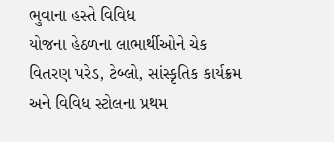ભુવાના હસ્તે વિવિધ
યોજના હેઠળના લાભાર્થીઓને ચેક વિતરણ પરેડ, ટેબ્લો, સાંસ્કૃતિક કાર્યક્રમ અને વિવિધ સ્ટોલના પ્રથમ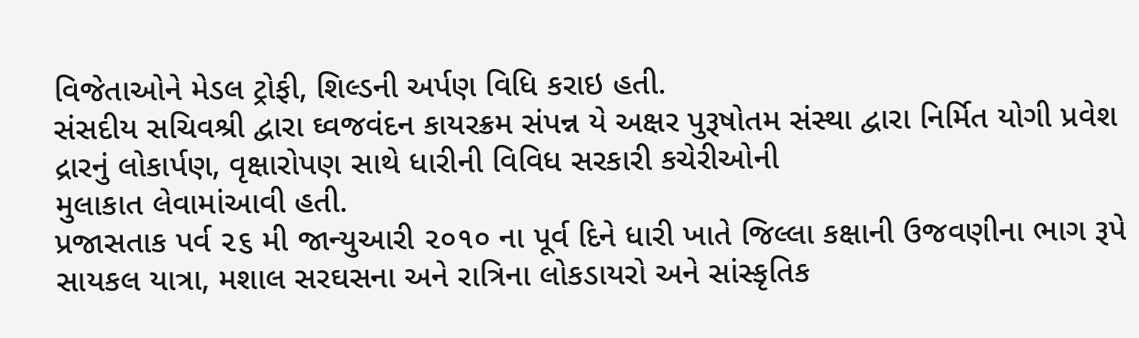વિજેતાઓને મેડલ ટ્રોફી, શિલ્ડની અર્પણ વિધિ કરાઇ હતી.
સંસદીય સચિવશ્રી દ્વારા ઘ્વજવંદન કાયરક્રમ સંપન્ન યે અક્ષર પુરૂષોતમ સંસ્થા દ્વારા નિર્મિત યોગી પ્રવેશ દ્રારનું લોકાર્પણ, વૃક્ષારોપણ સાથે ધારીની વિવિધ સરકારી કચેરીઓની
મુલાકાત લેવામાંઆવી હતી.
પ્રજાસતાક પર્વ ૨૬ મી જાન્યુઆરી ૨૦૧૦ ના પૂર્વ દિને ધારી ખાતે જિલ્લા કક્ષાની ઉજવણીના ભાગ રૂપે સાયકલ યાત્રા, મશાલ સરઘસના અને રાત્રિના લોકડાયરો અને સાંસ્કૃતિક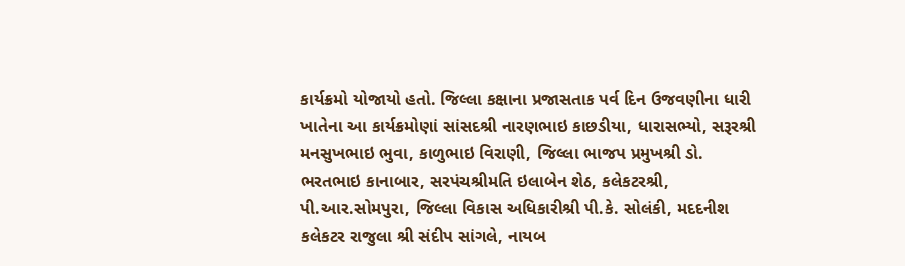કાર્યક્રમો યોજાયો હતો. જિલ્લા કક્ષાના પ્રજાસતાક પર્વ દિન ઉજવણીના ધારી ખાતેના આ કાર્યક્રમોણાં સાંસદશ્રી નારણભાઇ કાછડીયા, ધારાસભ્યો, સરૂરશ્રી મનસુખભાઇ ભુવા, કાળુભાઇ વિરાણી, જિલ્લા ભાજપ પ્રમુખશ્રી ડો. ભરતભાઇ કાનાબાર, સરપંચશ્રીમતિ ઇલાબેન શેઠ, કલેકટરશ્રી, પી.આર.સોમપુરા, જિલ્લા વિકાસ અધિકારીશ્રી પી.કે. સોલંકી, મદદનીશ
કલેકટર રાજુલા શ્રી સંદીપ સાંગલે, નાયબ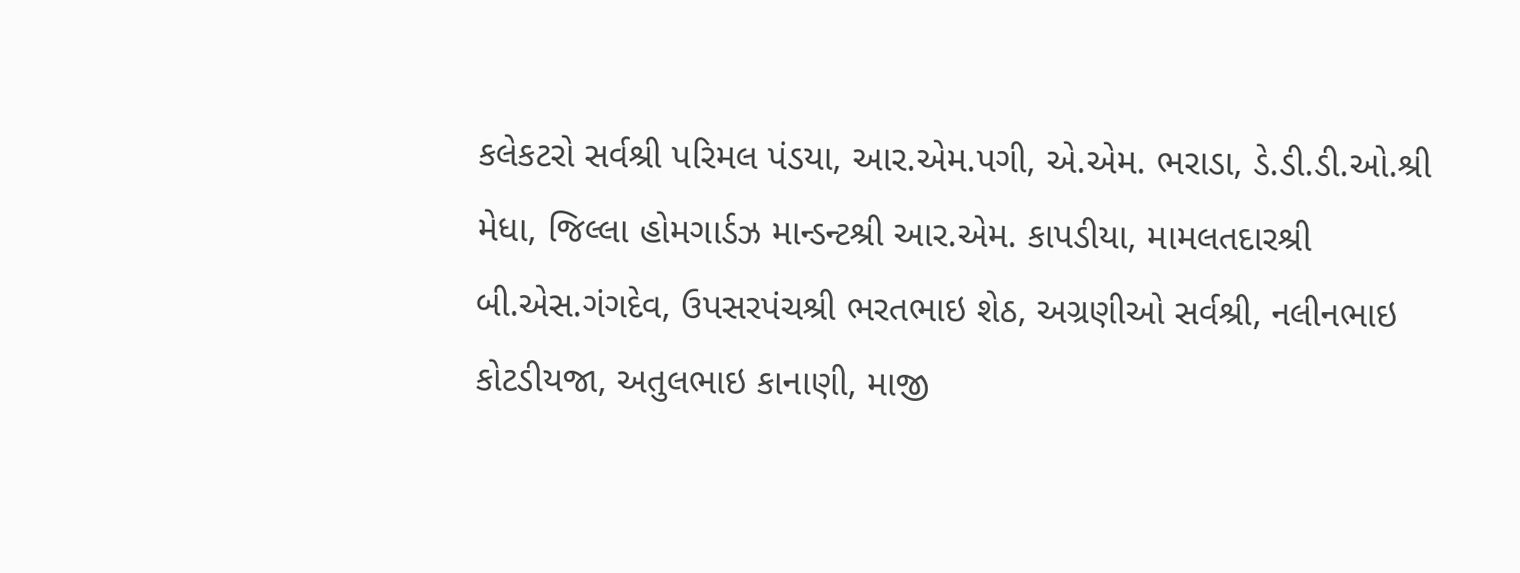કલેકટરો સર્વશ્રી પરિમલ પંડયા, આર.એમ.પગી, એ.એમ. ભરાડા, ડે.ડી.ડી.ઓ.શ્રી મેધા, જિલ્લા હોમગાર્ડઝ માન્ડન્ટશ્રી આર.એમ. કાપડીયા, મામલતદારશ્રી બી.એસ.ગંગદેવ, ઉપસરપંચશ્રી ભરતભાઇ શેઠ, અગ્રણીઓ સર્વશ્રી, નલીનભાઇ કોટડીયજા, અતુલભાઇ કાનાણી, માજી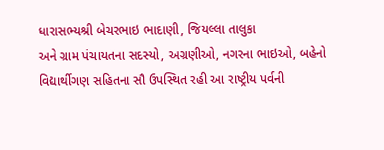ધારાસભ્યશ્રી બેચરભાઇ ભાદાણી, જિયલ્લા તાલુકા
અને ગ્રામ પંચાયતના સદસ્યો, અગ્રણીઓ, નગરના ભાઇઓ, બહેનો વિદ્યાર્થીગણ સહિતના સૌ ઉપસ્થિત રહી આ રાષ્ટ્રીય પર્વની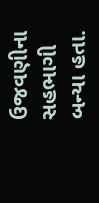ઉજવણીના સહભાગી બન્યા હતા.